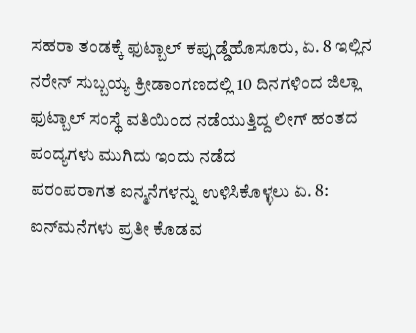ಸಹರಾ ತಂಡಕ್ಕೆ ಫುಟ್ಬಾಲ್ ಕಪ್ಗುಡ್ಡೆಹೊಸೂರು, ಏ. 8 ಇಲ್ಲಿನ ನರೇನ್ ಸುಬ್ಬಯ್ಯ ಕ್ರೀಡಾಂಗಣದಲ್ಲಿ 10 ದಿನಗಳಿಂದ ಜಿಲ್ಲಾ ಫುಟ್ಬಾಲ್ ಸಂಸ್ಥೆ ವತಿಯಿಂದ ನಡೆಯುತ್ತಿದ್ದ ಲೀಗ್ ಹಂತದ ಪಂದ್ಯಗಳು ಮುಗಿದು ಇಂದು ನಡೆದ
ಪರಂಪರಾಗತ ಐನ್ಮನೆಗಳನ್ನು ಉಳಿಸಿಕೊಳ್ಳಲು ಏ. 8: ಐನ್‍ಮನೆಗಳು ಪ್ರತೀ ಕೊಡವ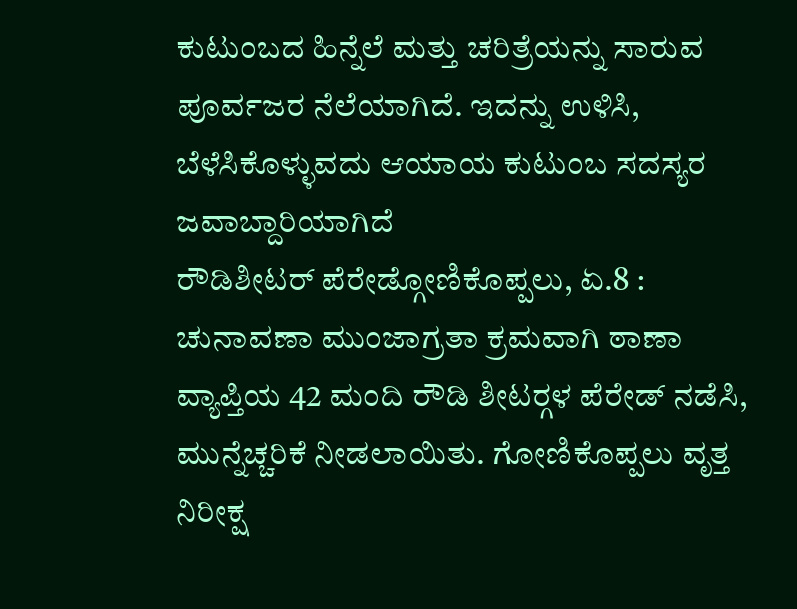ಕುಟುಂಬದ ಹಿನ್ನೆಲೆ ಮತ್ತು ಚರಿತ್ರೆಯನ್ನು ಸಾರುವ ಪೂರ್ವಜರ ನೆಲೆಯಾಗಿದೆ. ಇದನ್ನು ಉಳಿಸಿ, ಬೆಳೆಸಿಕೊಳ್ಳುವದು ಆಯಾಯ ಕುಟುಂಬ ಸದಸ್ಯರ ಜವಾಬ್ದಾರಿಯಾಗಿದೆ
ರೌಡಿಶೀಟರ್ ಪೆರೇಡ್ಗೋಣಿಕೊಪ್ಪಲು, ಏ.8 : ಚುನಾವಣಾ ಮುಂಜಾಗ್ರತಾ ಕ್ರಮವಾಗಿ ಠಾಣಾ ವ್ಯಾಪ್ತಿಯ 42 ಮಂದಿ ರೌಡಿ ಶೀಟರ್‍ಗಳ ಪೆರೇಡ್ ನಡೆಸಿ, ಮುನ್ನೆಚ್ಚರಿಕೆ ನೀಡಲಾಯಿತು. ಗೋಣಿಕೊಪ್ಪಲು ವೃತ್ತ ನಿರೀಕ್ಷ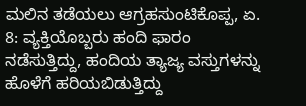ಮಲಿನ ತಡೆಯಲು ಆಗ್ರಹಸುಂಟಿಕೊಪ್ಪ, ಏ. 8: ವ್ಯಕ್ತಿಯೊಬ್ಬರು ಹಂದಿ ಫಾರಂ ನಡೆಸುತ್ತಿದ್ದು, ಹಂದಿಯ ತ್ಯಾಜ್ಯ ವಸ್ತುಗಳನ್ನು ಹೊಳೆಗೆ ಹರಿಯಬಿಡುತ್ತಿದ್ದು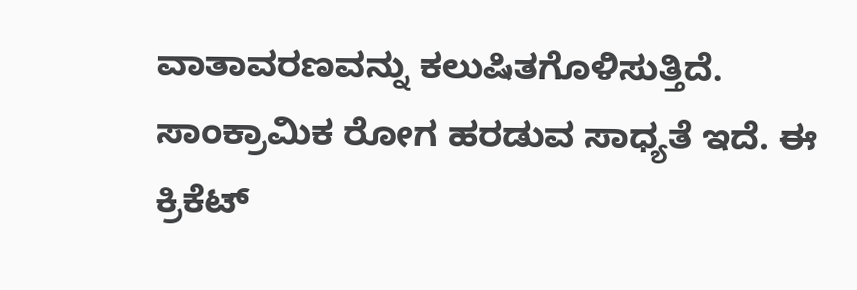ವಾತಾವರಣವನ್ನು ಕಲುಷಿತಗೊಳಿಸುತ್ತಿದೆ. ಸಾಂಕ್ರಾಮಿಕ ರೋಗ ಹರಡುವ ಸಾಧ್ಯತೆ ಇದೆ. ಈ
ಕ್ರಿಕೆಟ್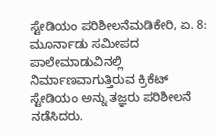ಸ್ಟೇಡಿಯಂ ಪರಿಶೀಲನೆಮಡಿಕೇರಿ, ಏ. 8: ಮೂರ್ನಾಡು ಸಮೀಪದ ಪಾಲೇಮಾಡುವಿನಲ್ಲಿ ನಿರ್ಮಾಣವಾಗುತ್ತಿರುವ ಕ್ರಿಕೆಟ್ ಸ್ಟೇಡಿಯಂ ಅನ್ನು ತಜ್ಞರು ಪರಿಶೀಲನೆ ನಡೆಸಿದರು.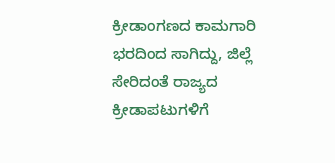ಕ್ರೀಡಾಂಗಣದ ಕಾಮಗಾರಿ ಭರದಿಂದ ಸಾಗಿದ್ದು, ಜಿಲ್ಲೆ ಸೇರಿದಂತೆ ರಾಜ್ಯದ ಕ್ರೀಡಾಪಟುಗಳಿಗೆ